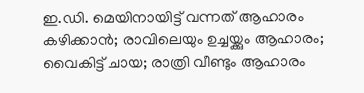ഇ.ഡി. മെയിനായിട്ട് വന്നത് ആഹാരം കഴിക്കാൻ; രാവിലെയും ഉച്ചയ്ക്കും ആഹാരം; വൈകിട്ട് ചായ; രാത്രി വീണ്ടും ആഹാരം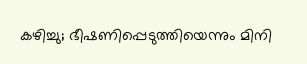കഴിച്ചു; ഭീഷണിപ്പെടുത്തിയെന്നും മിനി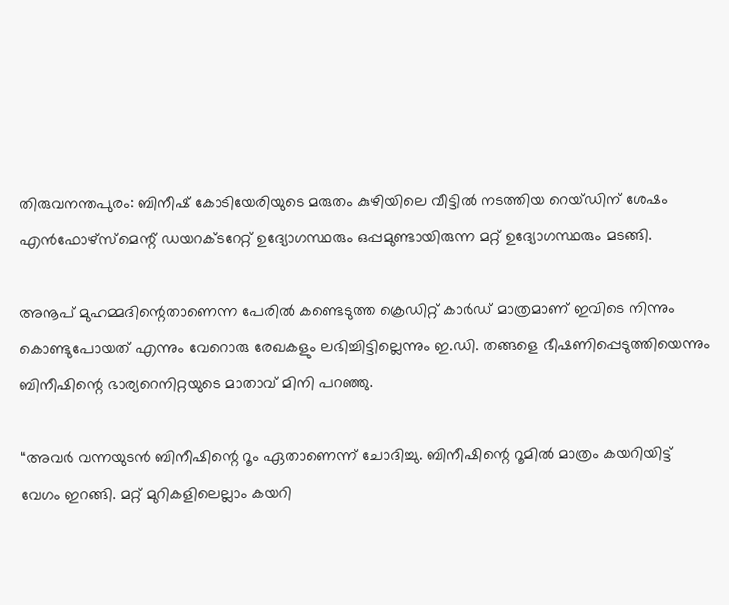തിരുവനന്തപുരം: ബിനീഷ് കോടിയേരിയുടെ മരുതം കുഴിയിലെ വീട്ടിൽ നടത്തിയ റെയ്ഡിന് ശേഷം എൻഫോഴ്സ്മെന്റ് ഡയറക്ടറേറ്റ് ഉദ്യോഗസ്ഥരും ഒപ്പമുണ്ടായിരുന്ന മറ്റ് ഉദ്യോഗസ്ഥരും മടങ്ങി.

അനൂപ് മുഹമ്മദിന്റെതാണെന്ന പേരിൽ കണ്ടെടുത്ത ക്രെഡിറ്റ് കാര്‍ഡ് മാത്രമാണ് ഇവിടെ നിന്നും കൊണ്ടുപോയത് എന്നും വേറൊരു രേഖകളും ലഭിച്ചിട്ടില്ലെന്നും ഇ.ഡി. തങ്ങളെ ഭീഷണിപ്പെടുത്തിയെന്നും ബിനീഷിന്റെ ഭാര്യറെനിറ്റയുടെ മാതാവ് മിനി പറഞ്ഞു.

“അവർ വന്നയുടൻ ബിനീഷിന്റെ റൂം ഏതാണെന്ന് ചോദിച്ചു. ബിനീഷിന്റെ റൂമില്‍ മാത്രം കയറിയിട്ട് വേഗം ഇറങ്ങി. മറ്റ് മുറികളിലെല്ലാം കയറി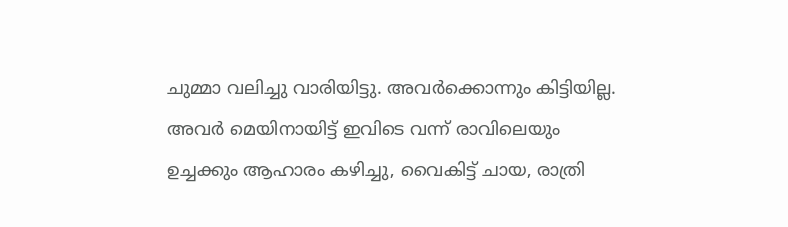ചുമ്മാ വലിച്ചു വാരിയിട്ടു. അവര്‍ക്കൊന്നും കിട്ടിയില്ല. അവര്‍ മെയിനായിട്ട് ഇവിടെ വന്ന് രാവിലെയും ഉച്ചക്കും ആഹാരം കഴിച്ചു, വൈകിട്ട് ചായ, രാത്രി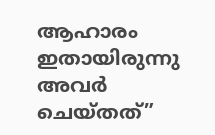ആഹാരം ഇതായിരുന്നു അവര്‍ ചെയ്തത്”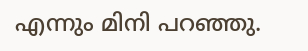എന്നും മിനി പറഞ്ഞു.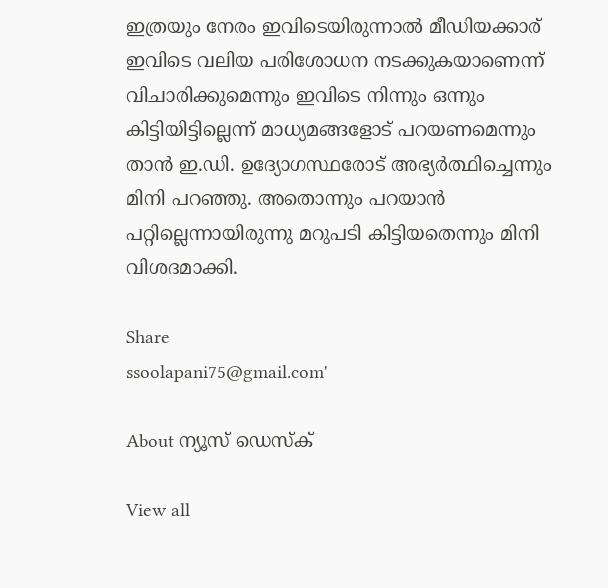ഇത്രയും നേരം ഇവിടെയിരുന്നാല്‍ മീഡിയക്കാര് ഇവിടെ വലിയ പരിശോധന നടക്കുകയാണെന്ന് വിചാരിക്കുമെന്നും ഇവിടെ നിന്നും ഒന്നും കിട്ടിയിട്ടില്ലെന്ന് മാധ്യമങ്ങളോട് പറയണമെന്നും താൻ ഇ.ഡി. ഉദ്യോഗസ്ഥരോട് അഭ്യർത്ഥിച്ചെന്നും മിനി പറഞ്ഞു. അതൊന്നും പറയാന്‍ പറ്റില്ലെന്നായിരുന്നു മറുപടി കിട്ടിയതെന്നും മിനി വിശദമാക്കി.

Share
ssoolapani75@gmail.com'

About ന്യൂസ് ഡെസ്ക്

View all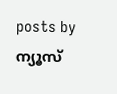posts by ന്യൂസ്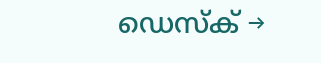ഡെസ്ക് →